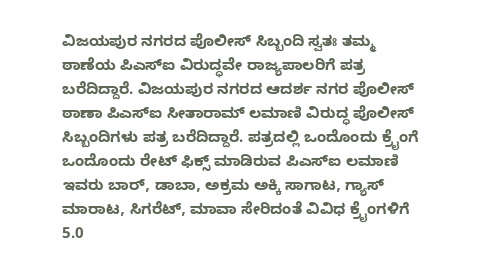ವಿಜಯಪುರ ನಗರದ ಪೊಲೀಸ್ ಸಿಬ್ಬಂದಿ ಸ್ವತಃ ತಮ್ಮ ಠಾಣೆಯ ಪಿಎಸ್ಐ ವಿರುದ್ಧವೇ ರಾಜ್ಯಪಾಲರಿಗೆ ಪತ್ರ ಬರೆದಿದ್ದಾರೆ. ವಿಜಯಪುರ ನಗರದ ಆದರ್ಶ ನಗರ ಪೊಲೀಸ್ ಠಾಣಾ ಪಿಎಸ್ಐ ಸೀತಾರಾಮ್ ಲಮಾಣಿ ವಿರುದ್ಧ ಪೊಲೀಸ್ ಸಿಬ್ಬಂದಿಗಳು ಪತ್ರ ಬರೆದಿದ್ದಾರೆ. ಪತ್ರದಲ್ಲಿ ಒಂದೊಂದು ಕ್ರೈಂಗೆ ಒಂದೊಂದು ರೇಟ್ ಫಿಕ್ಸ್ ಮಾಡಿರುವ ಪಿಎಸ್ಐ ಲಮಾಣಿ ಇವರು ಬಾರ್, ಡಾಬಾ, ಅಕ್ರಮ ಅಕ್ಕಿ ಸಾಗಾಟ, ಗ್ಯಾಸ್ ಮಾರಾಟ, ಸಿಗರೆಟ್, ಮಾವಾ ಸೇರಿದಂತೆ ವಿವಿಧ ಕ್ರೈಂಗಳಿಗೆ 5.0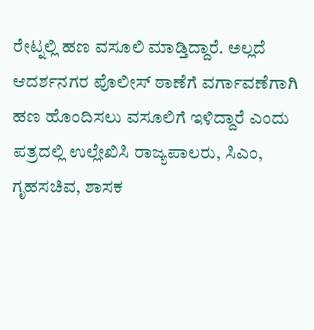ರೇಟ್ನಲ್ಲಿ ಹಣ ವಸೂಲಿ ಮಾಡ್ತಿದ್ದಾರೆ. ಅಲ್ಲದೆ ಆದರ್ಶನಗರ ಪೊಲೀಸ್ ಠಾಣೆಗೆ ವರ್ಗಾವಣೆಗಾಗಿ ಹಣ ಹೊಂದಿಸಲು ವಸೂಲಿಗೆ ಇಳಿದ್ದಾರೆ ಎಂದು ಪತ್ರದಲ್ಲಿ ಉಲ್ಲೇಖಿಸಿ ರಾಜ್ಯಪಾಲರು, ಸಿಎಂ, ಗೃಹಸಚಿವ, ಶಾಸಕ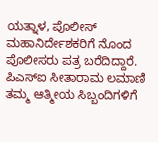ಯತ್ನಾಳ, ಪೊಲೀಸ್ ಮಹಾನಿರ್ದೇಶಕರಿಗೆ ನೊಂದ ಪೊಲೀಸರು ಪತ್ರ ಬರೆದಿದ್ದಾರೆ. ಪಿಎಸ್ಐ ಸೀತಾರಾಮ ಲಮಾಣಿ ತಮ್ಮ ಆತ್ಮೀಯ ಸಿಬ್ಬಂದಿಗಳಿಗೆ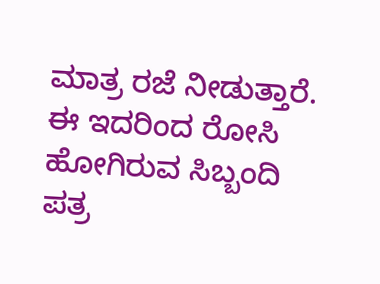ಮಾತ್ರ ರಜೆ ನೀಡುತ್ತಾರೆ. ಈ ಇದರಿಂದ ರೋಸಿ ಹೋಗಿರುವ ಸಿಬ್ಬಂದಿ ಪತ್ರ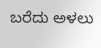ಬರೆದು ಅಳಲು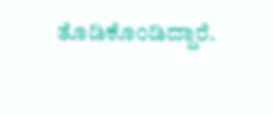ತೊಡಿಕೊಂಡಿದ್ದಾರೆ.